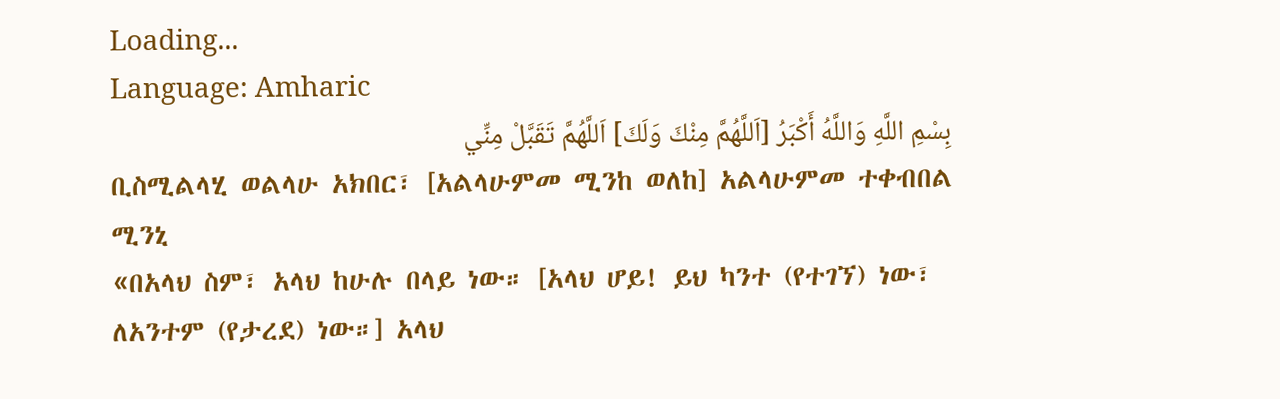Loading...
Language: Amharic
بِسْمِ اللَّهِ وَاللَّهُ أَكْبَرُ [اَللَّهُمَّ مِنْكَ وَلَكَ] اَللَّهُمَّ تَقَبَّلْ مِنِّي
ቢስሚልላሂ ወልላሁ አክበር፣ [አልላሁምመ ሚንከ ወለከ] አልላሁምመ ተቀብበል ሚንኒ
«በአላህ ስም፣ አላህ ከሁሉ በላይ ነው። [አላህ ሆይ! ይህ ካንተ (የተገኘ) ነው፣ ለአንተም (የታረደ) ነው።] አላህ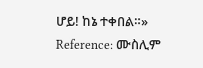ሆይ! ከኔ ተቀበል።»
Reference: ሙስሊም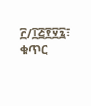፫/፲፭፻፶፯፣ ቁጥር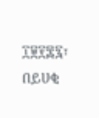፲፱፻፷፯፣ በይሀቂ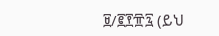፱/፪፻፹፯ (ይህ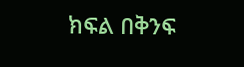ክፍል በቅንፍ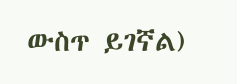ውስጥ ይገኛል)